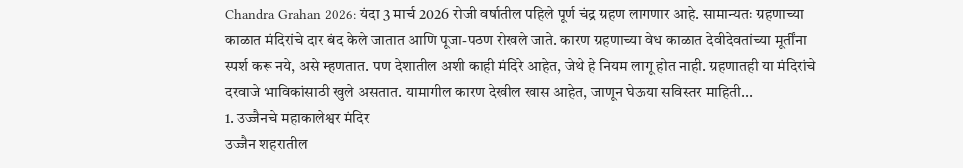Chandra Grahan 2026: यंदा 3 मार्च 2026 रोजी वर्षातील पहिले पूर्ण चंद्र ग्रहण लागणार आहे. सामान्यतः ग्रहणाच्या काळात मंदिरांचे दार बंद केले जातात आणि पूजा-पठण रोखले जाते. कारण ग्रहणाच्या वेध काळात देवीदेवतांच्या मूर्तींना स्पर्श करू नये, असे म्हणतात. पण देशातील अशी काही मंदिरे आहेत, जेथे हे नियम लागू होत नाही. ग्रहणातही या मंदिरांचे दरवाजे भाविकांसाठी खुले असतात. यामागील कारण देखील खास आहेत, जाणून घेऊया सविस्तर माहिती...
1. उज्जैनचे महाकालेश्वर मंदिर
उज्जैन शहरातील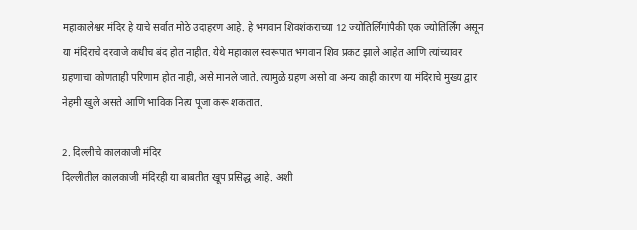महाकालेश्वर मंदिर हे याचे सर्वात मोठे उदाहरण आहे. हे भगवान शिवशंकराच्या 12 ज्योतिर्लिंगांपैकी एक ज्योतिर्लिंग असून या मंदिराचे दरवाजे कधीच बंद होत नाहीत. येथे महाकाल स्वरूपात भगवान शिव प्रकट झाले आहेत आणि त्यांच्यावर ग्रहणाचा कोणताही परिणाम होत नाही, असे मानले जाते. त्यामुळे ग्रहण असो वा अन्य काही कारण या मंदिराचे मुख्य द्वार नेहमी खुले असते आणि भाविक नित्य पूजा करू शकतात.

2. दिल्लीचे कालकाजी मंदिर
दिल्लीतील कालकाजी मंदिरही या बाबतीत खूप प्रसिद्ध आहे. अशी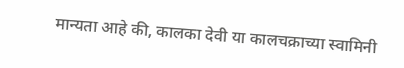मान्यता आहे की, कालका देवी या कालचक्राच्या स्वामिनी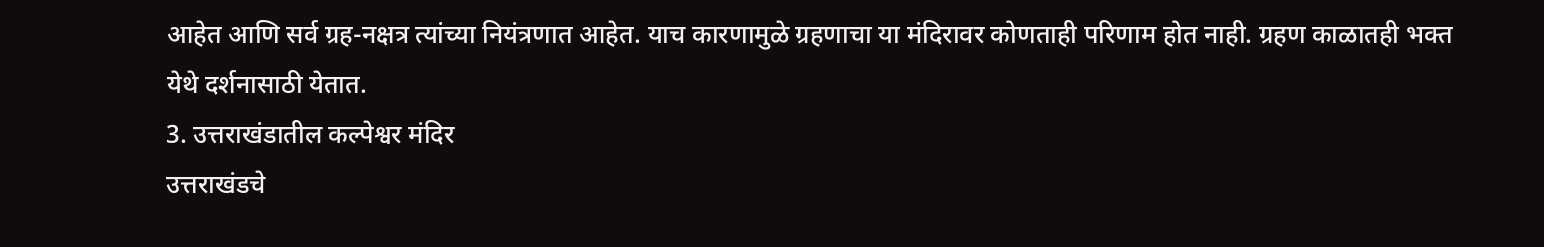आहेत आणि सर्व ग्रह-नक्षत्र त्यांच्या नियंत्रणात आहेत. याच कारणामुळे ग्रहणाचा या मंदिरावर कोणताही परिणाम होत नाही. ग्रहण काळातही भक्त येथे दर्शनासाठी येतात.
3. उत्तराखंडातील कल्पेश्वर मंदिर
उत्तराखंडचे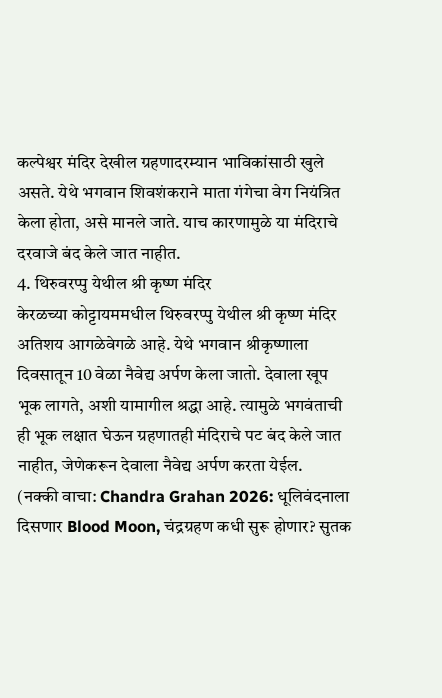कल्पेश्वर मंदिर देखील ग्रहणादरम्यान भाविकांसाठी खुले असते. येथे भगवान शिवशंकराने माता गंगेचा वेग नियंत्रित केला होता, असे मानले जाते. याच कारणामुळे या मंदिराचे दरवाजे बंद केले जात नाहीत.
4. थिरुवरप्पु येथील श्री कृष्ण मंदिर
केरळच्या कोट्टायममधील थिरुवरप्पु येथील श्री कृष्ण मंदिर अतिशय आगळेवेगळे आहे. येथे भगवान श्रीकृष्णाला दिवसातून 10 वेळा नैवेद्य अर्पण केला जातो. देवाला खूप भूक लागते, अशी यामागील श्रद्धा आहे. त्यामुळे भगवंताची ही भूक लक्षात घेऊन ग्रहणातही मंदिराचे पट बंद केले जात नाहीत, जेणेकरून देवाला नैवेद्य अर्पण करता येईल.
(नक्की वाचा: Chandra Grahan 2026: धूलिवंदनाला दिसणार Blood Moon, चंद्रग्रहण कधी सुरू होणार? सुतक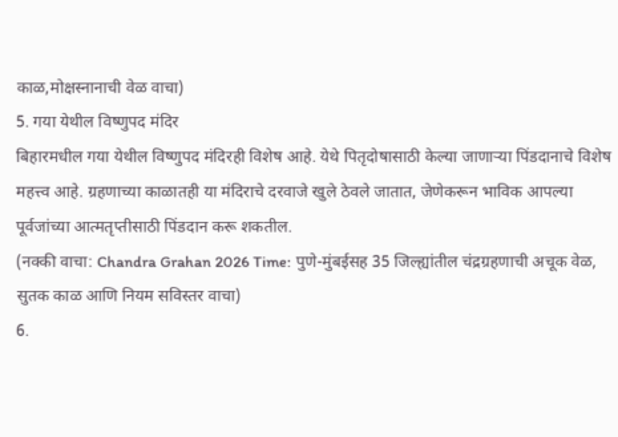काळ,मोक्षस्नानाची वेळ वाचा)
5. गया येथील विष्णुपद मंदिर
बिहारमधील गया येथील विष्णुपद मंदिरही विशेष आहे. येथे पितृदोषासाठी केल्या जाणाऱ्या पिंडदानाचे विशेष महत्त्व आहे. ग्रहणाच्या काळातही या मंदिराचे दरवाजे खुले ठेवले जातात, जेणेकरून भाविक आपल्या पूर्वजांच्या आत्मतृप्तीसाठी पिंडदान करू शकतील.
(नक्की वाचा: Chandra Grahan 2026 Time: पुणे-मुंबईसह 35 जिल्ह्यांतील चंद्रग्रहणाची अचूक वेळ, सुतक काळ आणि नियम सविस्तर वाचा)
6.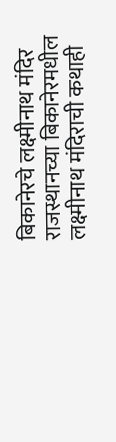बिकानेरचे लक्ष्मीनाथ मंदिर
राजस्थानच्या बिकानेरमधील लक्ष्मीनाथ मंदिराची कथाही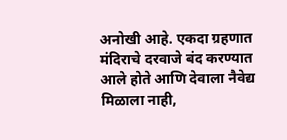अनोखी आहे. एकदा ग्रहणात मंदिराचे दरवाजे बंद करण्यात आले होते आणि देवाला नैवेद्य मिळाला नाही,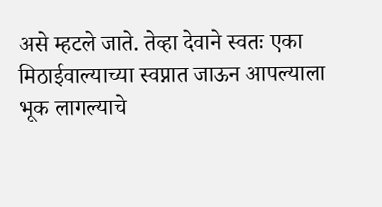असे म्हटले जाते. तेव्हा देवाने स्वतः एका मिठाईवाल्याच्या स्वप्नात जाऊन आपल्याला भूक लागल्याचे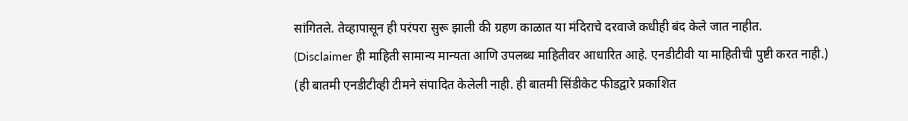सांगितले. तेव्हापासून ही परंपरा सुरू झाली की ग्रहण काळात या मंदिराचे दरवाजे कधीही बंद केले जात नाहीत.
(Disclaimer ही माहिती सामान्य मान्यता आणि उपलब्ध माहितीवर आधारित आहे. एनडीटीवी या माहितीची पुष्टी करत नाही.)
(ही बातमी एनडीटीव्ही टीमने संपादित केलेली नाही. ही बातमी सिंडीकेट फीडद्वारे प्रकाशित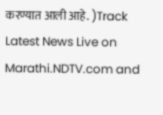करण्यात आली आहे. )Track Latest News Live on Marathi.NDTV.com and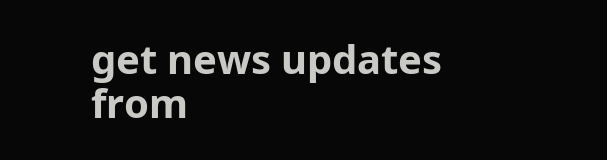get news updates from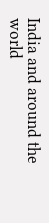India and around the world